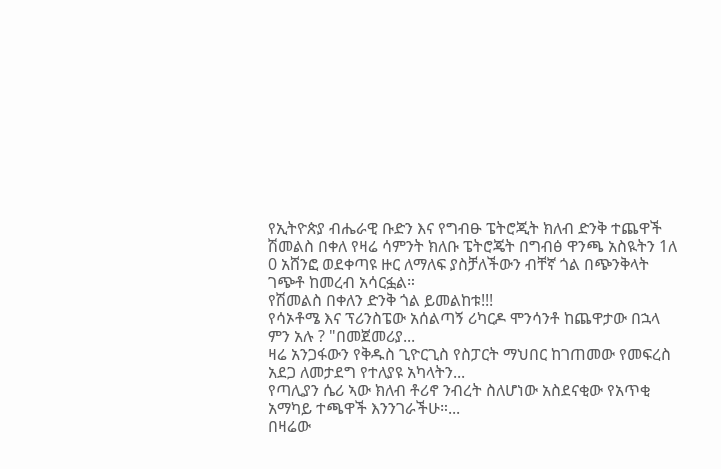የኢትዮጵያ ብሔራዊ ቡድን እና የግብፁ ፔትሮጂት ክለብ ድንቅ ተጨዋች ሽመልስ በቀለ የዛሬ ሳምንት ክለቡ ፔትሮጄት በግብፅ ዋንጫ አስዪትን 1ለ 0 አሸንፎ ወደቀጣዩ ዙር ለማለፍ ያስቻለችውን ብቸኛ ጎል በጭንቅላት ገጭቶ ከመረብ አሳርፏል።
የሽመልስ በቀለን ድንቅ ጎል ይመልከቱ!!!
የሳኦቶሜ እና ፕሪንስፔው አሰልጣኝ ሪካርዶ ሞንሳንቶ ከጨዋታው በኋላ ምን አሉ ? "በመጀመሪያ...
ዛሬ አንጋፋውን የቅዱስ ጊዮርጊስ የስፓርት ማህበር ከገጠመው የመፍረስ አደጋ ለመታደግ የተለያዩ አካላትን...
የጣሊያን ሴሪ ኣው ክለብ ቶሪኖ ንብረት ስለሆነው አስደናቂው የአጥቂ አማካይ ተጫዋች እንንገራችሁ።...
በዛሬው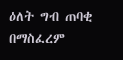ዕለት ግብ ጠባቂ በማስፈረም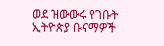ወደ ዝውውሩ የገቡት ኢትዮጵያ ቡናማዎች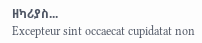ዘካሪያስ...
Excepteur sint occaecat cupidatat non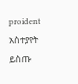proident
አስተያየት ይስጡ